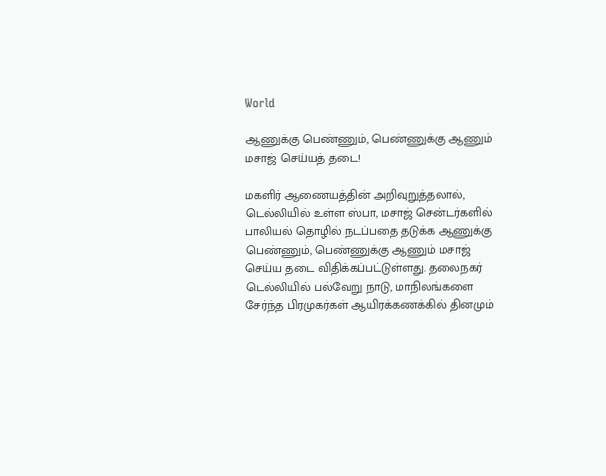World

ஆணுக்கு பெண்ணும், பெண்ணுக்கு ஆணும் மசாஜ் செய்யத் தடை!

மகளிர் ஆணையத்தின் அறிவுறுத்தலால், டெல்லியில் உள்ள ஸ்பா, மசாஜ் சென்டர்களில் பாலியல் தொழில் நடப்பதை தடுக்க ஆணுக்கு பெண்ணும், பெண்ணுக்கு ஆணும் மசாஜ் செய்ய தடை விதிக்கப்பட்டுள்ளது. தலைநகர் டெல்லியில் பல்வேறு நாடு, மாநிலங்களை சேர்ந்த பிரமுகர்கள் ஆயிரக்கணக்கில் தினமும்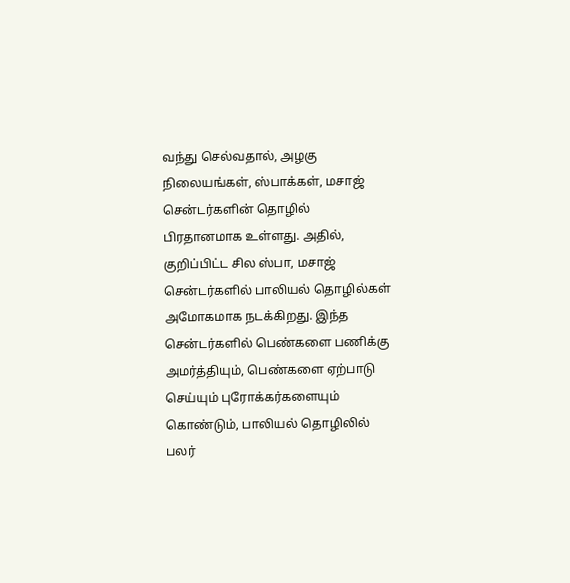வந்து செல்வதால், அழகு நிலையங்கள், ஸ்பாக்கள், மசாஜ் சென்டர்களின் தொழில் பிரதானமாக உள்ளது. அதில், குறிப்பிட்ட சில ஸ்பா, மசாஜ் சென்டர்களில் பாலியல் தொழில்கள் அமோகமாக நடக்கிறது. இந்த சென்டர்களில் பெண்களை பணிக்கு அமர்த்தியும், பெண்களை ஏற்பாடு செய்யும் புரோக்கர்களையும் கொண்டும், பாலியல் தொழிலில் பலர்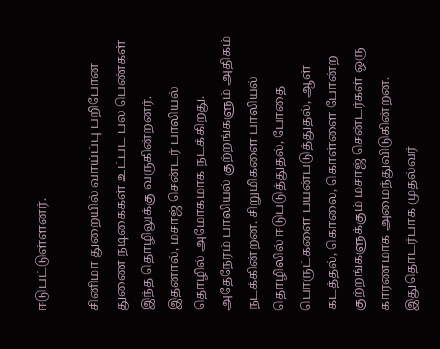ஈடுபட்டுள்ளனர்.

சினிமா துறையில் வாய்ப்பு பறிபோன துணை நடிகைகள் உட்பட பல பெண்கள் இந்த தொழிலுக்கு வருகின்றனர். இதனால், மசாஜ் சென்டர் பாலியல் தொழில் அமோகமாக நடக்கிறது. அதேநேரம் பாலியல் குற்றங்களும் அதிகம் நடக்கின்றன. சிறுமிகளை பாலியல் தொழிலில் ஈடுபடுத்துதல், போதை பொருட்களை பயன்படுத்துதல், ஆள் கடத்தல், கொலை, கொள்ளை போன்ற குற்றங்களுக்கும் மசாஜ் சென்டர்கள் ஒரு காரணமாக அமைந்துவிடுகின்றன. இதுதொடர்பாக முதல்வர்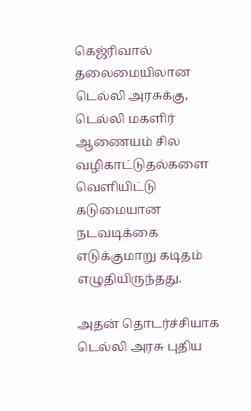கெஜ்ரிவால் தலைமையிலான டெல்லி அரசுக்கு, டெல்லி மகளிர் ஆணையம் சில வழிகாட்டுதல்களை வெளியிட்டு கடுமையான நடவடிக்கை எடுக்குமாறு கடிதம் எழுதியிருந்தது.

அதன் தொடர்ச்சியாக டெல்லி அரசு புதிய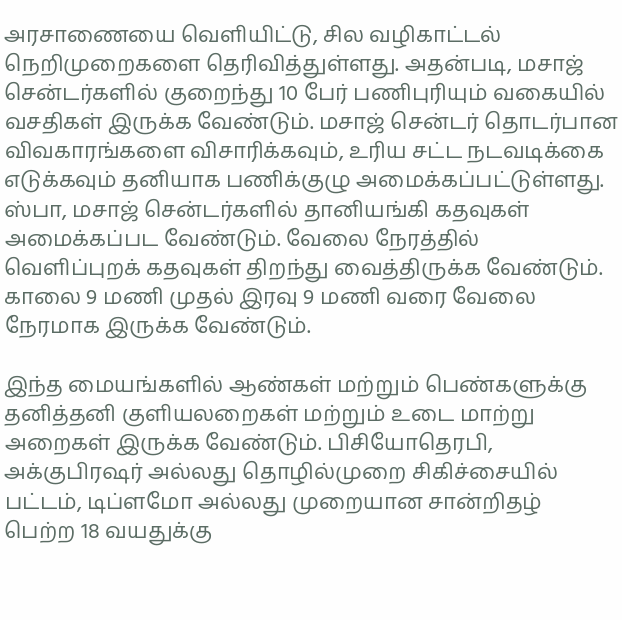அரசாணையை வெளியிட்டு, சில வழிகாட்டல் நெறிமுறைகளை தெரிவித்துள்ளது. அதன்படி, மசாஜ் சென்டர்களில் குறைந்து 10 பேர் பணிபுரியும் வகையில் வசதிகள் இருக்க வேண்டும். மசாஜ் சென்டர் தொடர்பான விவகாரங்களை விசாரிக்கவும், உரிய சட்ட நடவடிக்கை எடுக்கவும் தனியாக பணிக்குழு அமைக்கப்பட்டுள்ளது. ஸ்பா, மசாஜ் சென்டர்களில் தானியங்கி கதவுகள் அமைக்கப்பட வேண்டும். வேலை நேரத்தில் வெளிப்புறக் கதவுகள் திறந்து வைத்திருக்க வேண்டும். காலை 9 மணி முதல் இரவு 9 மணி வரை வேலை நேரமாக இருக்க வேண்டும்.

இந்த மையங்களில் ஆண்கள் மற்றும் பெண்களுக்கு தனித்தனி குளியலறைகள் மற்றும் உடை மாற்று அறைகள் இருக்க வேண்டும். பிசியோதெரபி, அக்குபிரஷர் அல்லது தொழில்முறை சிகிச்சையில் பட்டம், டிப்ளமோ அல்லது முறையான சான்றிதழ் பெற்ற 18 வயதுக்கு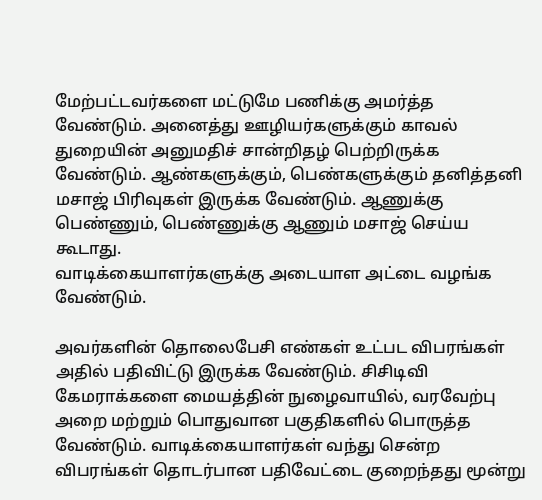மேற்பட்டவர்களை மட்டுமே பணிக்கு அமர்த்த வேண்டும். அனைத்து ஊழியர்களுக்கும் காவல் துறையின் அனுமதிச் சான்றிதழ் பெற்றிருக்க வேண்டும். ஆண்களுக்கும், பெண்களுக்கும் தனித்தனி மசாஜ் பிரிவுகள் இருக்க வேண்டும். ஆணுக்கு பெண்ணும், பெண்ணுக்கு ஆணும் மசாஜ் செய்ய கூடாது.
வாடிக்கையாளர்களுக்கு அடையாள அட்டை வழங்க வேண்டும்.

அவர்களின் தொலைபேசி எண்கள் உட்பட விபரங்கள் அதில் பதிவிட்டு இருக்க வேண்டும். சிசிடிவி கேமராக்களை மையத்தின் நுழைவாயில், வரவேற்பு அறை மற்றும் பொதுவான பகுதிகளில் பொருத்த வேண்டும். வாடிக்கையாளர்கள் வந்து சென்ற விபரங்கள் தொடர்பான பதிவேட்டை குறைந்தது மூன்று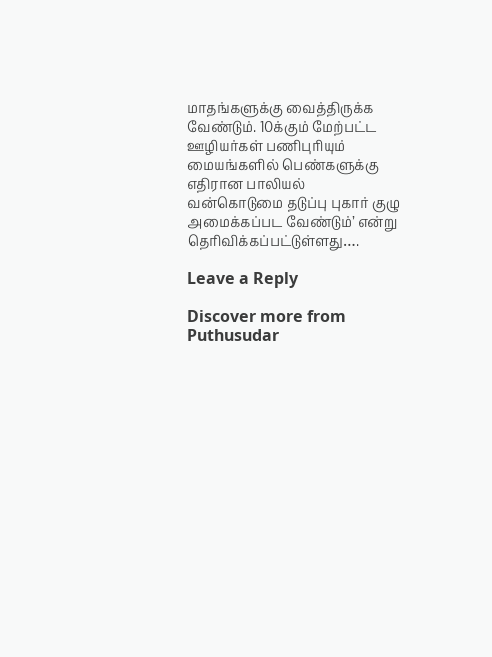மாதங்களுக்கு வைத்திருக்க வேண்டும். 10க்கும் மேற்பட்ட ஊழியர்கள் பணிபுரியும் மையங்களில் பெண்களுக்கு எதிரான பாலியல் வன்கொடுமை தடுப்பு புகார் குழு அமைக்கப்பட வேண்டும்’ என்று தெரிவிக்கப்பட்டுள்ளது….

Leave a Reply

Discover more from Puthusudar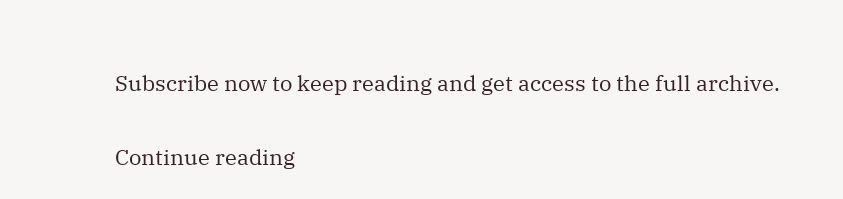Subscribe now to keep reading and get access to the full archive.

Continue reading